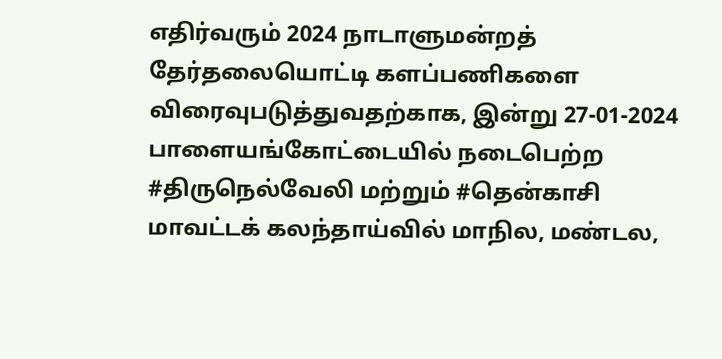எதிர்வரும் 2024 நாடாளுமன்றத் தேர்தலையொட்டி களப்பணிகளை விரைவுபடுத்துவதற்காக, இன்று 27-01-2024 பாளையங்கோட்டையில் நடைபெற்ற #திருநெல்வேலி மற்றும் #தென்காசி மாவட்டக் கலந்தாய்வில் மாநில, மண்டல,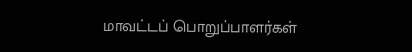மாவட்டப் பொறுப்பாளர்கள்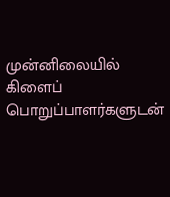முன்னிலையில் கிளைப் பொறுப்பாளர்களுடன்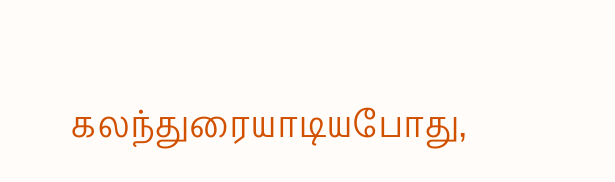கலந்துரையாடியபோது,